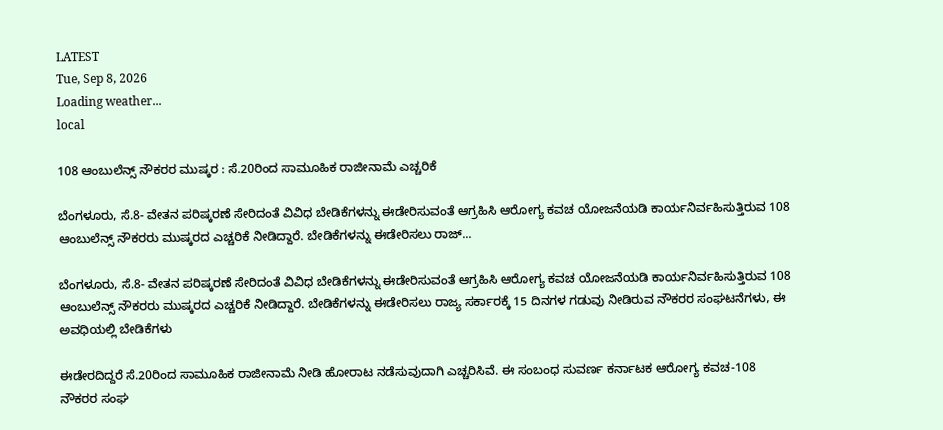LATEST
Tue, Sep 8, 2026
Loading weather...
local

108 ಆಂಬುಲೆನ್ಸ್‌ ನೌಕರರ ಮುಷ್ಕರ : ಸೆ.20ರಿಂದ ಸಾಮೂಹಿಕ ರಾಜೀನಾಮೆ ಎಚ್ಚರಿಕೆ

ಬೆಂಗಳೂರು, ಸೆ.8- ವೇತನ ಪರಿಷ್ಕರಣೆ ಸೇರಿದಂತೆ ವಿವಿಧ ಬೇಡಿಕೆಗಳನ್ನು ಈಡೇರಿಸುವಂತೆ ಆಗ್ರಹಿಸಿ ಆರೋಗ್ಯ ಕವಚ ಯೋಜನೆಯಡಿ ಕಾರ್ಯನಿರ್ವಹಿಸುತ್ತಿರುವ 108 ಆಂಬುಲೆನ್ಸ್‌ ನೌಕರರು ಮುಷ್ಕರದ ಎಚ್ಚರಿಕೆ ನೀಡಿದ್ದಾರೆ. ಬೇಡಿಕೆಗಳನ್ನು ಈಡೇರಿಸಲು ರಾಜ್...

ಬೆಂಗಳೂರು, ಸೆ.8- ವೇತನ ಪರಿಷ್ಕರಣೆ ಸೇರಿದಂತೆ ವಿವಿಧ ಬೇಡಿಕೆಗಳನ್ನು ಈಡೇರಿಸುವಂತೆ ಆಗ್ರಹಿಸಿ ಆರೋಗ್ಯ ಕವಚ ಯೋಜನೆಯಡಿ ಕಾರ್ಯನಿರ್ವಹಿಸುತ್ತಿರುವ 108 ಆಂಬುಲೆನ್ಸ್‌ ನೌಕರರು ಮುಷ್ಕರದ ಎಚ್ಚರಿಕೆ ನೀಡಿದ್ದಾರೆ. ಬೇಡಿಕೆಗಳನ್ನು ಈಡೇರಿಸಲು ರಾಜ್ಯ ಸರ್ಕಾರಕ್ಕೆ 15 ದಿನಗಳ ಗಡುವು ನೀಡಿರುವ ನೌಕರರ ಸಂಘಟನೆಗಳು, ಈ ಅವಧಿಯಲ್ಲಿ ಬೇಡಿಕೆಗಳು

ಈಡೇರದಿದ್ದರೆ ಸೆ.20ರಿಂದ ಸಾಮೂಹಿಕ ರಾಜೀನಾಮೆ ನೀಡಿ ಹೋರಾಟ ನಡೆಸುವುದಾಗಿ ಎಚ್ಚರಿಸಿವೆ. ಈ ಸಂಬಂಧ ಸುವರ್ಣ ಕರ್ನಾಟಕ ಆರೋಗ್ಯ ಕವಚ-108 ನೌಕರರ ಸಂಘ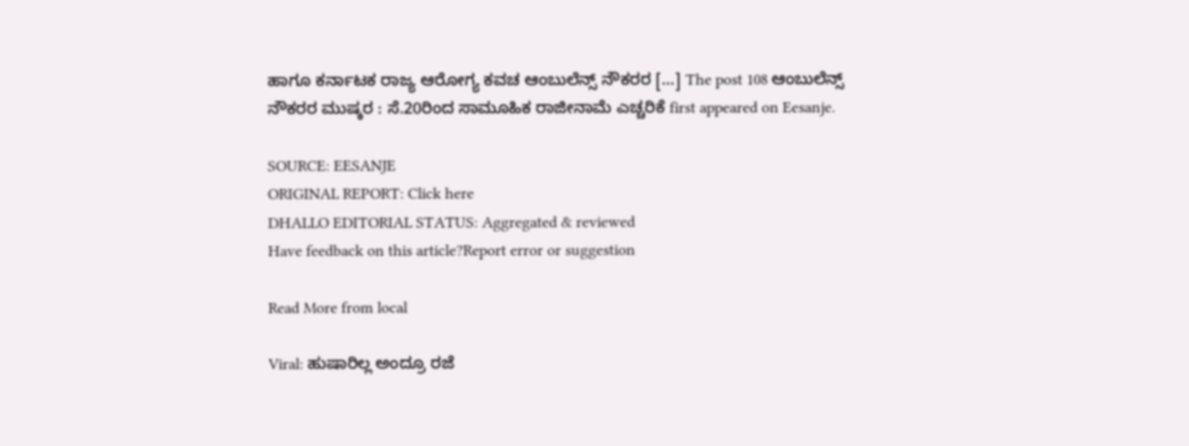ಹಾಗೂ ಕರ್ನಾಟಕ ರಾಜ್ಯ ಆರೋಗ್ಯ ಕವಚ ಆಂಬುಲೆನ್ಸ್‌ ನೌಕರರ […] The post 108 ಆಂಬುಲೆನ್ಸ್‌ ನೌಕರರ ಮುಷ್ಕರ : ಸೆ.20ರಿಂದ ಸಾಮೂಹಿಕ ರಾಜೀನಾಮೆ ಎಚ್ಚರಿಕೆ first appeared on Eesanje.

SOURCE: EESANJE
ORIGINAL REPORT: Click here
DHALLO EDITORIAL STATUS: Aggregated & reviewed
Have feedback on this article?Report error or suggestion

Read More from local

Viral: ಹುಷಾರಿಲ್ಲ ಅಂದ್ರೂ ರಜೆ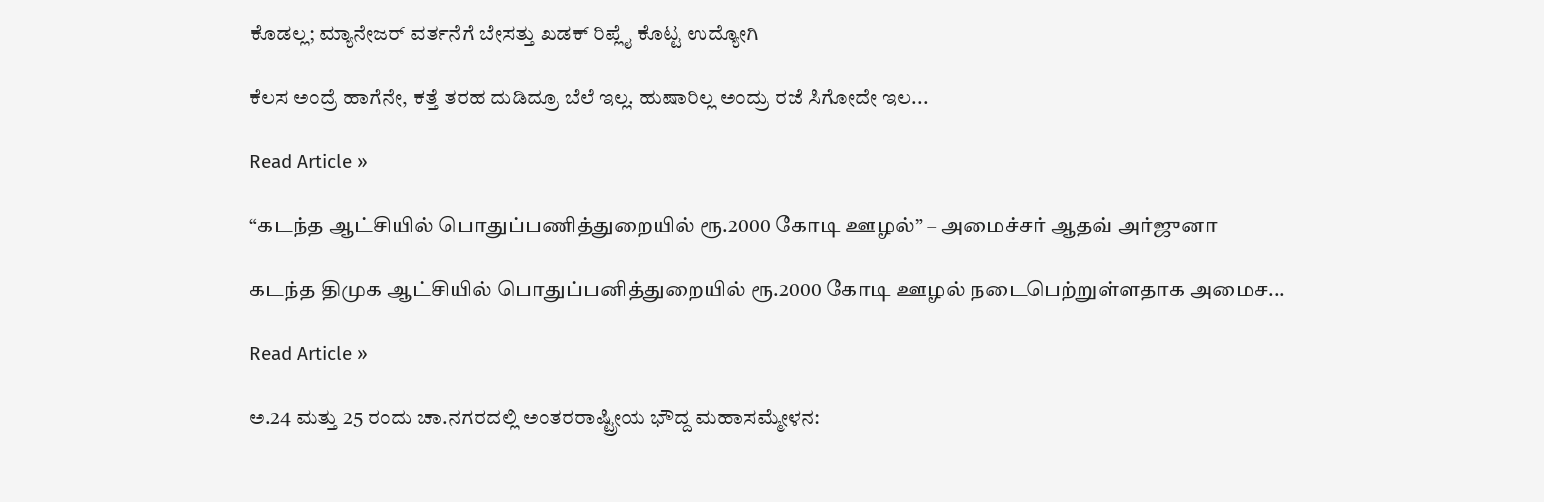ಕೊಡಲ್ಲ; ಮ್ಯಾನೇಜರ್ ವರ್ತನೆಗೆ ಬೇಸತ್ತು ಖಡಕ್ ರಿಪ್ಲೈ ಕೊಟ್ಟ ಉದ್ಯೋಗಿ

ಕೆಲಸ ಅಂದ್ರೆ ಹಾಗೆನೇ, ಕತ್ತೆ ತರಹ ದುಡಿದ್ರೂ ಬೆಲೆ ಇಲ್ಲ. ಹುಷಾರಿಲ್ಲ ಅಂದ್ರು ರಜೆ ಸಿಗೋದೇ ಇಲ...

Read Article »

“கடந்த ஆட்சியில் பொதுப்பணித்துறையில் ரூ.2000 கோடி ஊழல்” – அமைச்சர் ஆதவ் அர்ஜுனா

கடந்த திமுக ஆட்சியில் பொதுப்பனித்துறையில் ரூ.2000 கோடி ஊழல் நடைபெற்றுள்ளதாக அமைச...

Read Article »

ಅ.24 ಮತ್ತು 25 ರಂದು ಚಾ.ನಗರದಲ್ಲಿ ಅಂತರರಾಷ್ಟ್ರೀಯ ಭೌದ್ದ ಮಹಾಸಮ್ಮೇಳನ: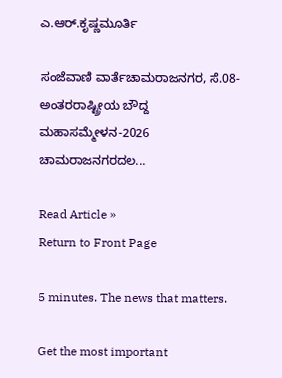ಎ.ಆರ್.ಕೃಷ್ಣಮೂರ್ತಿ

ಸಂಜೆವಾಣಿ ವಾರ್ತೆಚಾಮರಾಜನಗರ, ಸೆ.08- ಅಂತರರಾಷ್ಟ್ರೀಯ ಬೌದ್ದ ಮಹಾಸಮ್ಮೇಳನ-2026 ಚಾಮರಾಜನಗರದಲ...

Read Article »
Return to Front Page

5 minutes. The news that matters.

Get the most important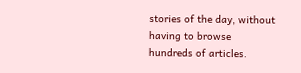stories of the day, without having to browse hundreds of articles.